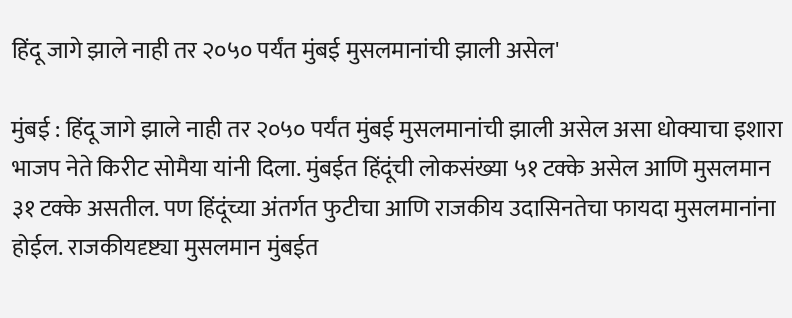हिंदू जागे झाले नाही तर २०५० पर्यंत मुंबई मुसलमानांची झाली असेल'

मुंबई : हिंदू जागे झाले नाही तर २०५० पर्यंत मुंबई मुसलमानांची झाली असेल असा धोक्याचा इशारा भाजप नेते किरीट सोमैया यांनी दिला. मुंबईत हिंदूंची लोकसंख्या ५१ टक्के असेल आणि मुसलमान ३१ टक्के असतील. पण हिंदूंच्या अंतर्गत फुटीचा आणि राजकीय उदासिनतेचा फायदा मुसलमानांना होईल. राजकीयदृष्ट्या मुसलमान मुंबईत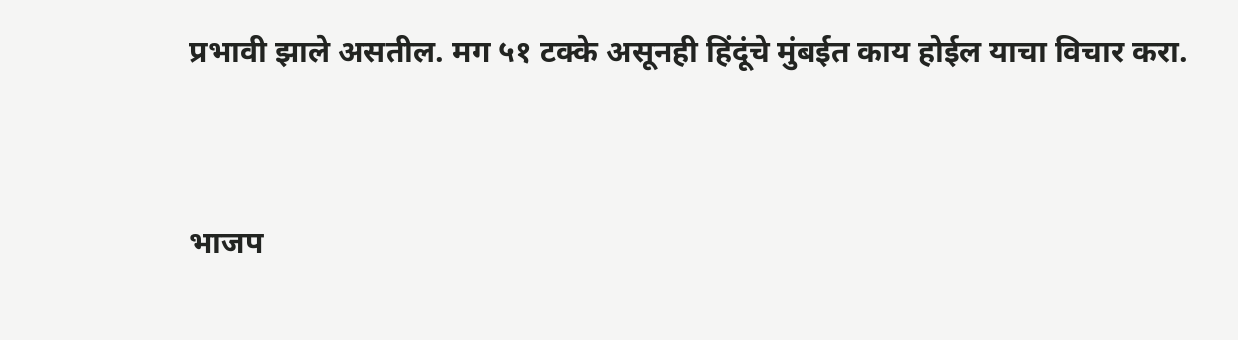प्रभावी झाले असतील. मग ५१ टक्के असूनही हिंदूंचे मुंबईत काय होईल याचा विचार करा.


भाजप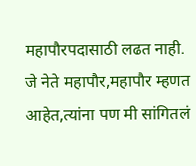महापौरपदासाठी लढत नाही. जे नेते महापौर,महापौर म्हणत आहेत,त्यांना पण मी सांगितलं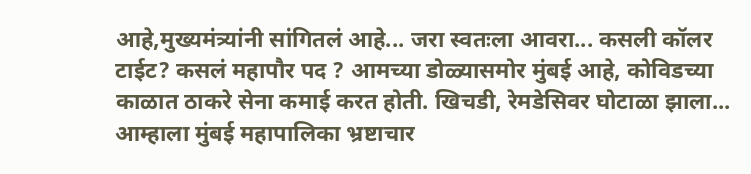आहे,मुख्यमंत्र्यांनी सांगितलं आहे... जरा स्वतःला आवरा... कसली कॉलर टाईट? कसलं महापौर पद ? आमच्या डोळ्यासमोर मुंबई आहे, कोविडच्या काळात ठाकरे सेना कमाई करत होती. खिचडी, रेमडेसिवर घोटाळा झाला... आम्हाला मुंबई महापालिका भ्रष्टाचार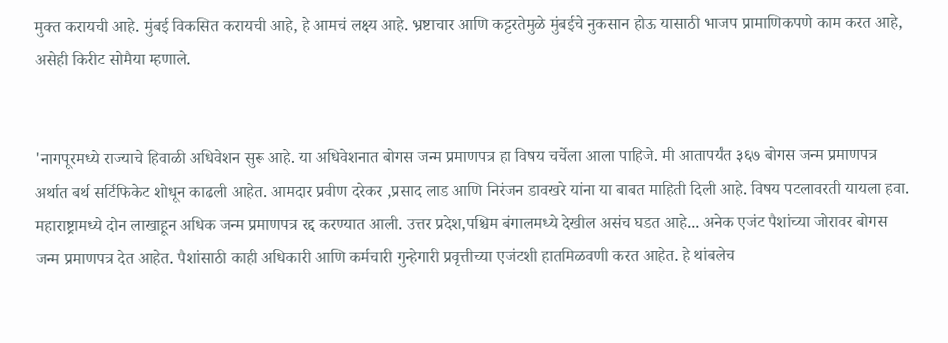मुक्त करायची आहे. मुंबई विकसित करायची आहे, हे आमचं लक्ष्य आहे. भ्रष्टाचार आणि कट्टरतेमुळे मुंबईचे नुकसान होऊ यासाठी भाजप प्रामाणिकपणे काम करत आहे, असेही किरीट सोमैया म्हणाले.


'नागपूरमध्ये राज्याचे हिवाळी अधिवेशन सुरू आहे. या अधिवेशनात बोगस जन्म प्रमाणपत्र हा विषय चर्चेला आला पाहिजे. मी आतापर्यंत ३६७ बोगस जन्म प्रमाणपत्र अर्थात बर्थ सर्टिफिकेट शोधून काढली आहेत. आमदार प्रवीण दरेकर ,प्रसाद लाड आणि निरंजन डावखरे यांना या बाबत माहिती दिली आहे. विषय पटलावरती यायला हवा. महाराष्ट्रामध्ये दोन लाखाहून अधिक जन्म प्रमाणपत्र रद्द करण्यात आली. उत्तर प्रदेश,पश्चिम बंगालमध्ये देखील असंच घडत आहे... अनेक एजंट पैशांच्या जोरावर बोगस जन्म प्रमाणपत्र देत आहेत. पैशांसाठी काही अधिकारी आणि कर्मचारी गुन्हेगारी प्रवृत्तीच्या एजंटशी हातमिळवणी करत आहेत. हे थांबलेच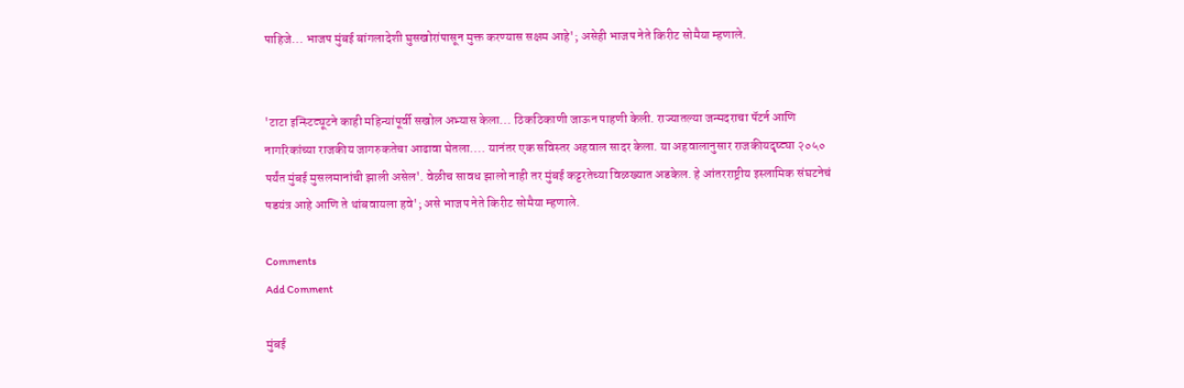पाहिजे... भाजप मुंबई बांगलादेशी घुसखोरांपासून मुक्त करण्यास सक्षम आहे'; असेही भाजप नेते किरीट सोमैया म्हणाले.


'टाटा इन्स्टिट्यूटने काही महिन्यांपूर्वी सखोल अभ्यास केला... ठिकठिकाणी जाऊन पाहणी केली. राज्यातल्या जन्मदराचा पॅटर्न आणि नागरिकांच्या राजकीय जागरुकतेचा आढावा घेतला.... यानंतर एक सविस्तर अहवाल सादर केला. या अहवालानुसार राजकीयदृष्ट्या २०५० पर्यंत मुंबई मुसलमानांची झाली असेल'. वेळीच सावध झालो नाही तर मुंबई कट्टरतेच्या विळख्यात अडकेल. हे आंतरराष्ट्रीय इस्लामिक संघटनेचं षडयंत्र आहे आणि ते थांबवायला हवे'; असे भाजप नेते किरीट सोमैया म्हणाले.

Comments
Add Comment

मुंबई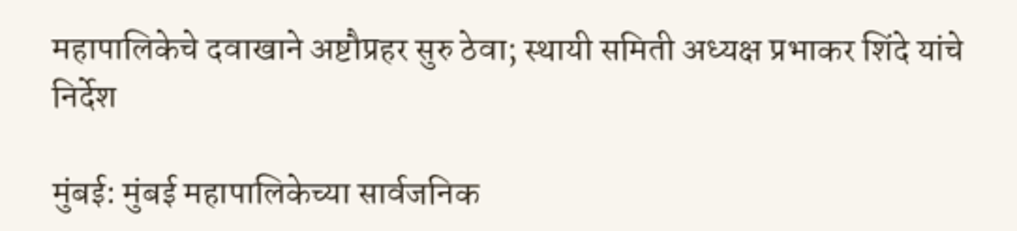महापालिकेचे दवाखाने अष्टौप्रहर सुरु ठेवा; स्थायी समिती अध्यक्ष प्रभाकर शिंदे यांचे निर्देश

मुंबई: मुंबई महापालिकेच्या सार्वजनिक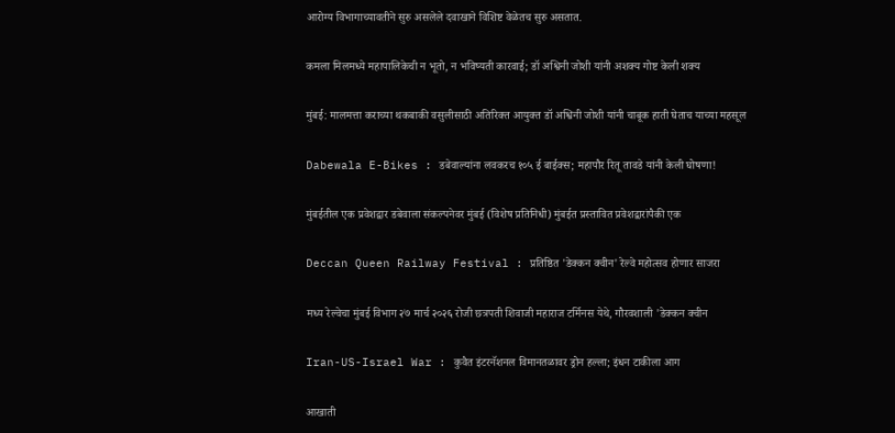आरोग्य विभागाच्यावतीने सुरु असलेले दवाखाने विशिष्ट वेळेतच सुरु असतात.

कमला मिलमध्ये महापालिकेची न भूतो, न भविष्यती कारवाई; डॉ अश्विनी जोशी यांनी अशक्य गोष्ट केली शक्य

मुंबई: मालमत्ता कराच्या थकबाकी वसुलीसाठी अतिरिक्त आयुक्त डॉ अश्विनी जोशी यांनी चाबूक हाती घेताच याच्या महसूल

Dabewala E-Bikes : डबेवाल्यांना लवकरच १०५ ई बाईक्स; महापौर रितू तावडे यांनी केली घोषणा!

मुंबईतील एक प्रवेशद्वार डबेवाला संकल्पनेवर मुंबई (विशेष प्रतिनिधी) मुंबईत प्रस्तावित प्रवेशद्वारांपैकी एक

Deccan Queen Railway Festival : प्रतिष्ठित 'डेक्कन क्वीन' रेल्वे महोत्सव होणार साजरा

मध्य रेल्वेचा मुंबई विभाग २७ मार्च २०२६ रोजी छत्रपती शिवाजी महाराज टर्मिनस येथे, गौरवशाली 'डेक्कन क्वीन

Iran-US-Israel War : कुवैत इंटरनॅशनल विमानतळावर ड्रोन हल्ला; इंधन टाकीला आग

आखाती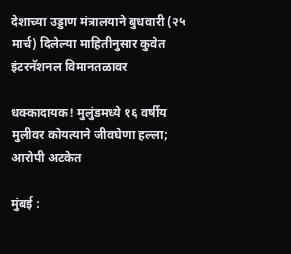देशाच्या उड्डाण मंत्रालयाने बुधवारी (२५ मार्च) दिलेल्या माहितीनुसार कुवेत इंटरनॅशनल विमानतळावर

धक्कादायक! मुलुंडमध्ये १६ वर्षीय मुलीवर कोयत्याने जीवघेणा हल्ला; आरोपी अटकेत

मुंबई :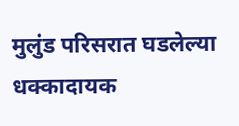मुलुंड परिसरात घडलेल्या धक्कादायक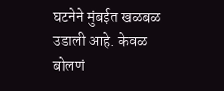घटनेने मुंबईत खळबळ उडाली आहे. केवळ बोलणं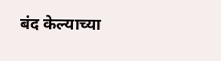बंद केल्याच्या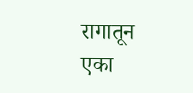रागातून एका